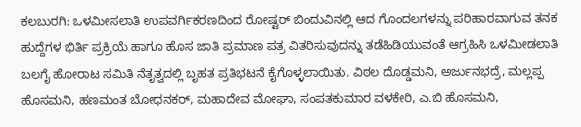ಕಲಬುರಗಿ: ಒಳಮೀಸಲಾತಿ ಉಪವರ್ಗಿಕರಣದಿಂದ ರೋಷ್ಟರ್ ಬಿಂದುವಿನಲ್ಲಿ ಆದ ಗೊಂದಲಗಳನ್ನು ಪರಿಹಾರವಾಗುವ ತನಕ ಹುದ್ದೆಗಳ ಭಿರ್ತಿ ಪ್ರಕ್ರಿಯೆ ಹಾಗೂ ಹೊಸ ಜಾತಿ ಪ್ರಮಾಣ ಪತ್ರ ವಿತರಿಸುವುದನ್ನು ತಡೆಹಿಡಿಯುವಂತೆ ಆಗ್ರಹಿಸಿ ಒಳಮೀಡಲಾತಿ ಬಲಗೈ ಹೋರಾಟ ಸಮಿತಿ ನೆತೃತ್ವದಲ್ಲಿ ಬೃಹತ ಪ್ರತಿಭಟನೆ ಕೈಗೊಳ್ಳಲಾಯಿತು. ವಿಠಲ ದೊಡ್ಡಮನಿ, ಅರ್ಜುನಭದ್ರೆ, ಮಲ್ಲಪ್ಪ ಹೊಸಮನಿ, ಹಣಮಂತ ಬೋಧನಕರ್, ಮಹಾದೇವ ಮೋಘಾ, ಸಂಪತಕುಮಾರ ವಳಕೇರಿ, ಎ.ಬಿ ಹೊಸಮನಿ,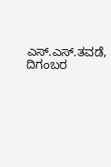ಎಸ್.ಎಸ್.ತವಡೆ, ದಿಗಂಬರ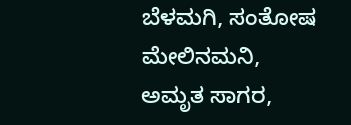ಬೆಳಮಗಿ, ಸಂತೋಷ ಮೇಲಿನಮನಿ, ಅಮೃತ ಸಾಗರ,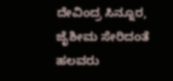ದೇವಿಂದ್ರ ಸಿನ್ನೂರ, ಜೈಶೀಮ ಸೇರಿದಂತೆ ಹಲವರು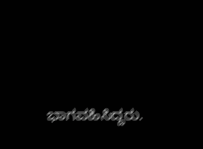ಭಾಗವಹಿಸಿದ್ದರು.